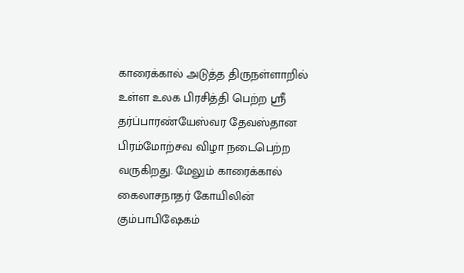காரைக்கால் அடுத்த திருநள்ளாறில் உள்ள உலக பிரசித்தி பெற்ற ஸ்ரீ தர்ப்பாரண்யேஸ்வர தேவஸ்தான பிரம்மோற்சவ விழா நடைபெற்ற வருகிறது. மேலும் காரைக்கால் கைலாசநாதர் கோயிலின் கும்பாபிஷேகம்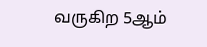வருகிற 5ஆம்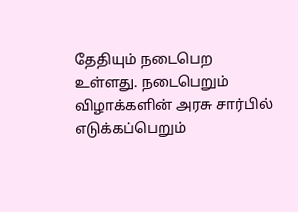தேதியும் நடைபெற உள்ளது. நடைபெறும் விழாக்களின் அரசு சார்பில் எடுக்கப்பெறும்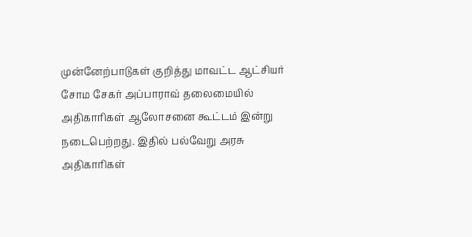முன்னேற்பாடுகள் குறித்து மாவட்ட ஆட்சியர் சோம சேகர் அப்பாராவ் தலைமையில் அதிகாரிகள் ஆலோசனை கூட்டம் இன்று நடைபெற்றது. இதில் பல்வேறு அரசு அதிகாரிகள்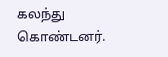கலந்து கொண்டனர்.